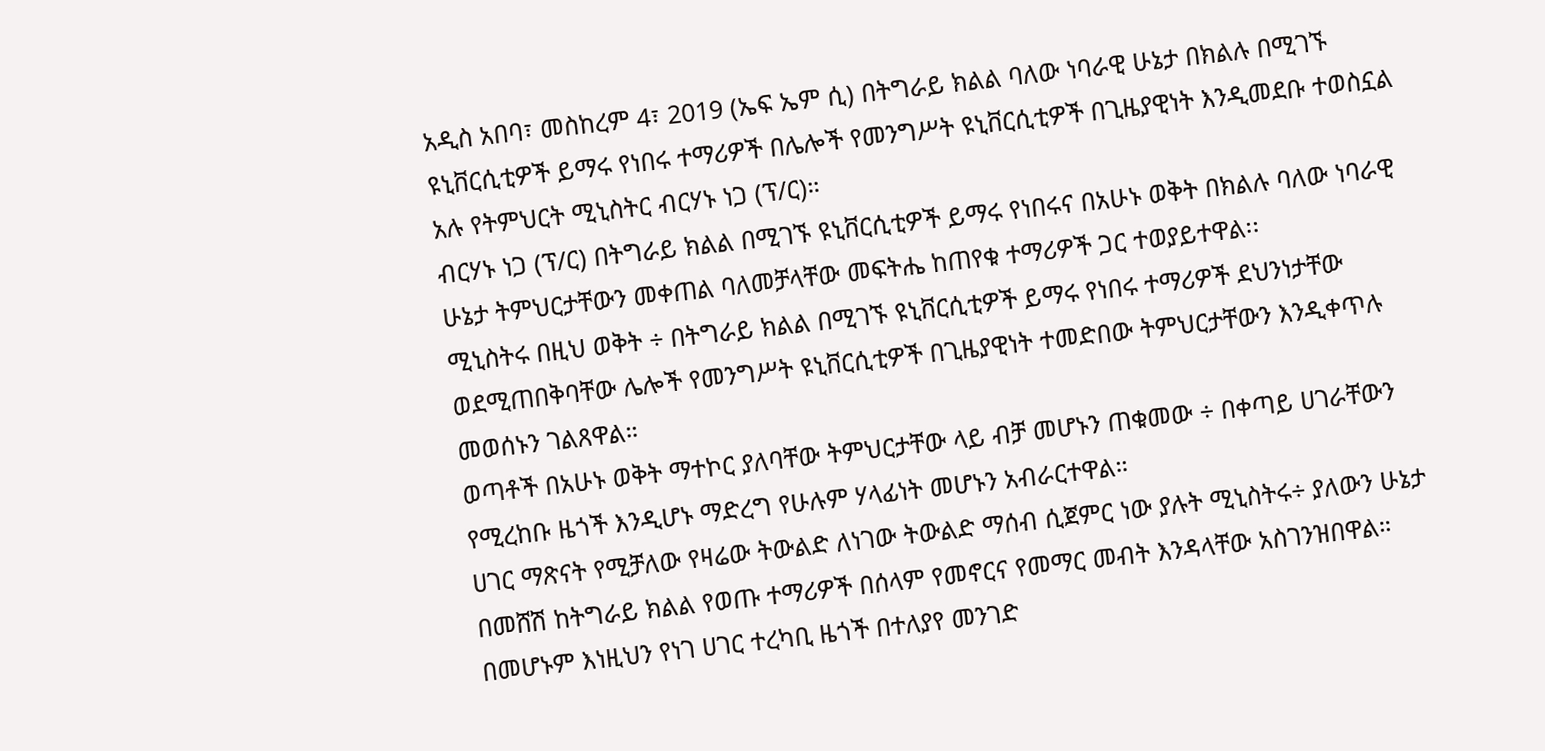አዲስ አበባ፣ መስከረም 4፣ 2019 (ኤፍ ኤም ሲ) በትግራይ ክልል ባለው ነባራዊ ሁኔታ በክልሉ በሚገኙ ዩኒቨርሲቲዎች ይማሩ የነበሩ ተማሪዎች በሌሎች የመንግሥት ዩኒቨርሲቲዎች በጊዜያዊነት እንዲመደቡ ተወስኗል አሉ የትምህርት ሚኒስትር ብርሃኑ ነጋ (ፕ/ር)።
ብርሃኑ ነጋ (ፕ/ር) በትግራይ ክልል በሚገኙ ዩኒቨርሲቲዎች ይማሩ የነበሩና በአሁኑ ወቅት በክልሉ ባለው ነባራዊ ሁኔታ ትምህርታቸውን መቀጠል ባለመቻላቸው መፍትሔ ከጠየቁ ተማሪዎች ጋር ተወያይተዋል፡፡
ሚኒስትሩ በዚህ ወቅት ÷ በትግራይ ክልል በሚገኙ ዩኒቨርሲቲዎች ይማሩ የነበሩ ተማሪዎች ደህንነታቸው ወደሚጠበቅባቸው ሌሎች የመንግሥት ዩኒቨርሲቲዎች በጊዜያዊነት ተመድበው ትምህርታቸውን እንዲቀጥሉ መወሰኑን ገልጸዋል።
ወጣቶች በአሁኑ ወቅት ማተኮር ያለባቸው ትምህርታቸው ላይ ብቻ መሆኑን ጠቁመው ÷ በቀጣይ ሀገራቸውን የሚረከቡ ዜጎች እንዲሆኑ ማድረግ የሁሉም ሃላፊነት መሆኑን አብራርተዋል።
ሀገር ማጽናት የሚቻለው የዛሬው ትውልድ ለነገው ትውልድ ማሰብ ሲጀምር ነው ያሉት ሚኒስትሩ÷ ያለውን ሁኔታ በመሸሽ ከትግራይ ክልል የወጡ ተማሪዎች በሰላም የመኖርና የመማር መብት እንዳላቸው አስገንዝበዋል።
በመሆኑም እነዚህን የነገ ሀገር ተረካቢ ዜጎች በተለያየ መንገድ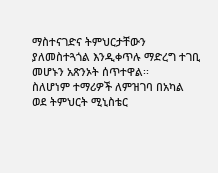ማስተናገድና ትምህርታቸውን ያለመስተጓጎል እንዲቀጥሉ ማድረግ ተገቢ መሆኑን አጽንኦት ሰጥተዋል፡፡
ስለሆነም ተማሪዎች ለምዝገባ በአካል ወደ ትምህርት ሚኒስቴር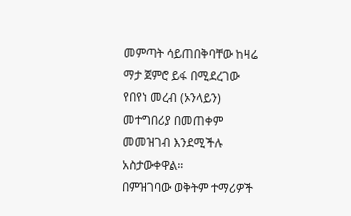መምጣት ሳይጠበቅባቸው ከዛሬ ማታ ጀምሮ ይፋ በሚደረገው የበየነ መረብ (ኦንላይን) መተግበሪያ በመጠቀም መመዝገብ እንደሚችሉ አስታውቀዋል።
በምዝገባው ወቅትም ተማሪዎች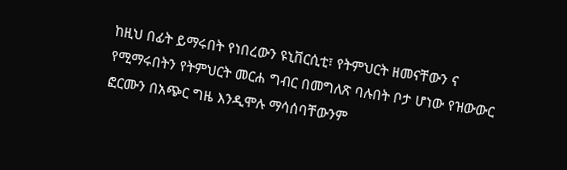ከዚህ በፊት ይማሩበት የነበረውን ዩኒቨርሲቲ፣ የትምህርት ዘመናቸውን ና የሚማሩበትን የትምህርት መርሐ ግብር በመግለጽ ባሉበት ቦታ ሆነው የዝውውር ፎርሙን በአጭር ግዜ እንዲሞሉ ማሳሰባቸውንም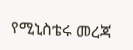የሚኒስቴሩ መረጃ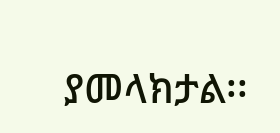ያመላክታል፡፡